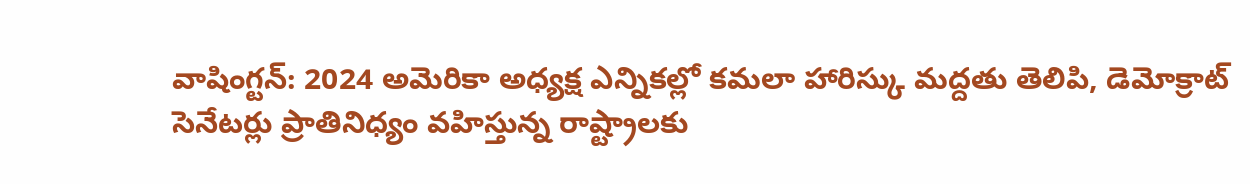వాషింగ్టన్: 2024 అమెరికా అధ్యక్ష ఎన్నికల్లో కమలా హారిస్కు మద్దతు తెలిపి, డెమోక్రాట్ సెనేటర్లు ప్రాతినిధ్యం వహిస్తున్న రాష్ట్రాలకు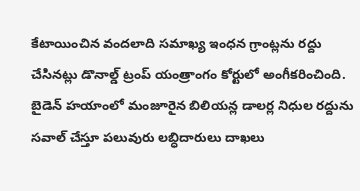కేటాయించిన వందలాది సమాఖ్య ఇంధన గ్రాంట్లను రద్దు చేసినట్లు డొనాల్డ్ ట్రంప్ యంత్రాంగం కోర్టులో అంగీకరించింది. బైడెన్ హయాంలో మంజూరైన బిలియన్ల డాలర్ల నిధుల రద్దును సవాల్ చేస్తూ పలువురు లబ్ధిదారులు దాఖలు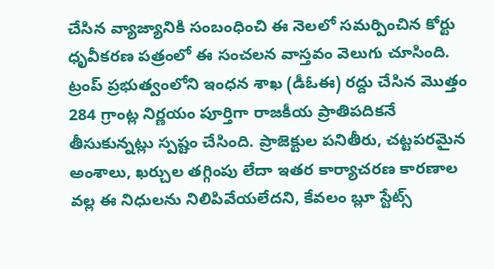చేసిన వ్యాజ్యానికి సంబంధించి ఈ నెలలో సమర్పించిన కోర్టు ధృవీకరణ పత్రంలో ఈ సంచలన వాస్తవం వెలుగు చూసింది.
ట్రంప్ ప్రభుత్వంలోని ఇంధన శాఖ (డీఓఈ) రద్దు చేసిన మొత్తం 284 గ్రాంట్ల నిర్ణయం పూర్తిగా రాజకీయ ప్రాతిపదికనే తీసుకున్నట్లు స్పష్టం చేసింది. ప్రాజెక్టుల పనితీరు, చట్టపరమైన అంశాలు, ఖర్చుల తగ్గింపు లేదా ఇతర కార్యాచరణ కారణాల వల్ల ఈ నిధులను నిలిపివేయలేదని, కేవలం బ్లూ స్టేట్స్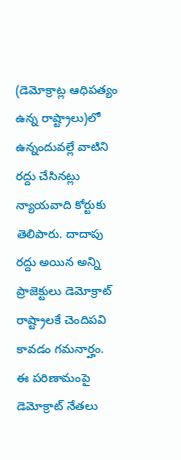(డెమోక్రాట్ల ఆధిపత్యం ఉన్న రాష్ట్రాలు)లో ఉన్నందువల్లే వాటిని రద్దు చేసినట్లు న్యాయవాది కోర్టుకు తెలిపారు. దాదాపు రద్దు అయిన అన్ని ప్రాజెక్టులు డెమోక్రాట్ రాష్ట్రాలకే చెందిపవి కావడం గమనార్హం.
ఈ పరిణామంపై డెమోక్రాట్ నేతలు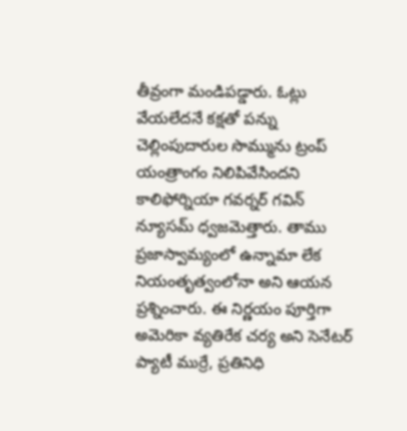తీవ్రంగా మండిపడ్డారు. ఓట్లు వేయలేదనే కక్షతో పన్ను చెల్లింపుదారుల సొమ్మును ట్రంప్ యంత్రాంగం నిలిపివేసిందని కాలిఫోర్నియా గవర్నర్ గవిన్ న్యూసమ్ ధ్వజమెత్తారు. తాము ప్రజాస్వామ్యంలో ఉన్నామా లేక నియంతృత్వంలోనా అని ఆయన ప్రశ్నించారు. ఈ నిర్ణయం పూర్తిగా అమెరికా వ్యతిరేక చర్య అని సెనేటర్ ప్యాటీ ముర్రే, ప్రతినిధి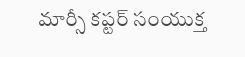మార్సీ కప్టర్ సంయుక్త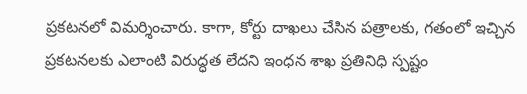ప్రకటనలో విమర్శించారు. కాగా, కోర్టు దాఖలు చేసిన పత్రాలకు, గతంలో ఇచ్చిన ప్రకటనలకు ఎలాంటి విరుద్ధత లేదని ఇంధన శాఖ ప్రతినిధి స్పష్టం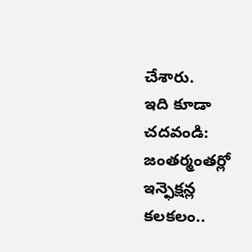చేశారు.
ఇది కూడా చదవండి: జంతర్మంతర్లో ఇన్ఫెక్షన్ల కలకలం..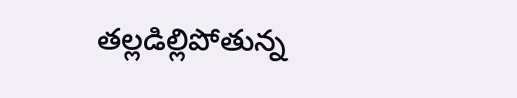తల్లడిల్లిపోతున్న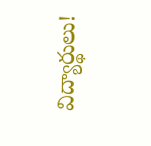విద్యార్థులు!